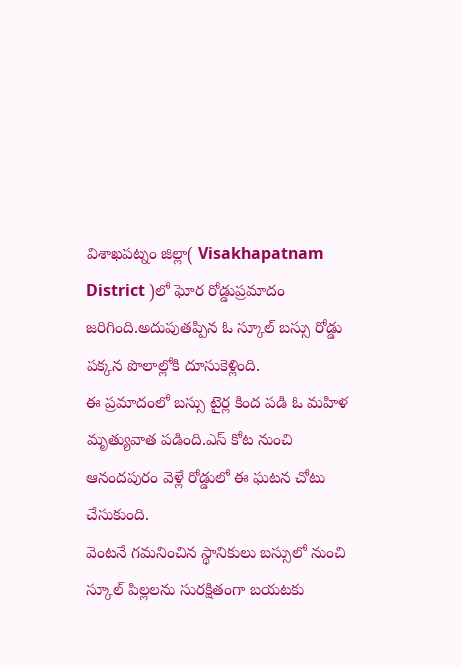విశాఖపట్నం జిల్లా( Visakhapatnam District )లో ఘోర రోడ్డుప్రమాదం జరిగింది.అదుపుతప్పిన ఓ స్కూల్ బస్సు రోడ్డు పక్కన పొలాల్లోకి దూసుకెళ్లింది.
ఈ ప్రమాదంలో బస్సు టైర్ల కింద పడి ఓ మహిళ మృత్యువాత పడింది.ఎస్ కోట నుంచి ఆనందపురం వెళ్లే రోడ్డులో ఈ ఘటన చోటు చేసుకుంది.
వెంటనే గమనించిన స్థానికులు బస్సులో నుంచి స్కూల్ పిల్లలను సురక్షితంగా బయటకు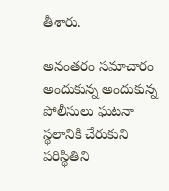తీశారు.

అనంతరం సమాచారం అందుకున్న అందుకున్న పోలీసులు ఘటనా స్థలానికి చేరుకుని పరిస్థితిని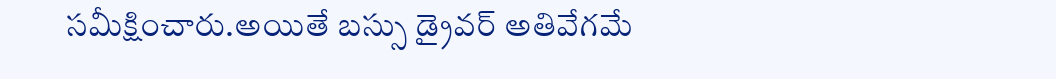సమీక్షించారు.అయితే బస్సు డ్రైవర్ అతివేగమే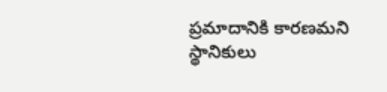ప్రమాదానికి కారణమని స్థానికులు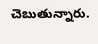చెబుతున్నారు.